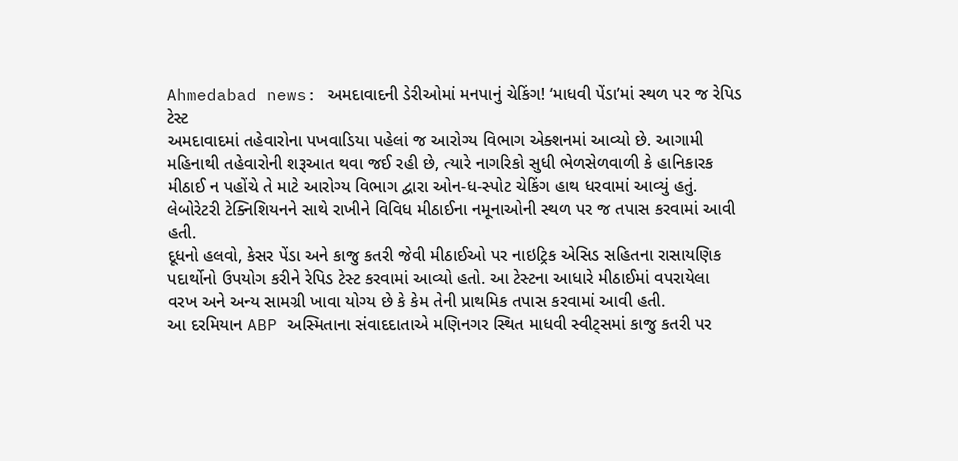Ahmedabad news: અમદાવાદની ડેરીઓમાં મનપાનું ચેકિંગ! ‘માધવી પેંડા’માં સ્થળ પર જ રેપિડ ટેસ્ટ
અમદાવાદમાં તહેવારોના પખવાડિયા પહેલાં જ આરોગ્ય વિભાગ એક્શનમાં આવ્યો છે. આગામી મહિનાથી તહેવારોની શરૂઆત થવા જઈ રહી છે, ત્યારે નાગરિકો સુધી ભેળસેળવાળી કે હાનિકારક મીઠાઈ ન પહોંચે તે માટે આરોગ્ય વિભાગ દ્વારા ઓન-ધ-સ્પોટ ચેકિંગ હાથ ધરવામાં આવ્યું હતું. લેબોરેટરી ટેક્નિશિયનને સાથે રાખીને વિવિધ મીઠાઈના નમૂનાઓની સ્થળ પર જ તપાસ કરવામાં આવી હતી.
દૂધનો હલવો, કેસર પેંડા અને કાજુ કતરી જેવી મીઠાઈઓ પર નાઇટ્રિક એસિડ સહિતના રાસાયણિક પદાર્થોનો ઉપયોગ કરીને રેપિડ ટેસ્ટ કરવામાં આવ્યો હતો. આ ટેસ્ટના આધારે મીઠાઈમાં વપરાયેલા વરખ અને અન્ય સામગ્રી ખાવા યોગ્ય છે કે કેમ તેની પ્રાથમિક તપાસ કરવામાં આવી હતી.
આ દરમિયાન ABP અસ્મિતાના સંવાદદાતાએ મણિનગર સ્થિત માધવી સ્વીટ્સમાં કાજુ કતરી પર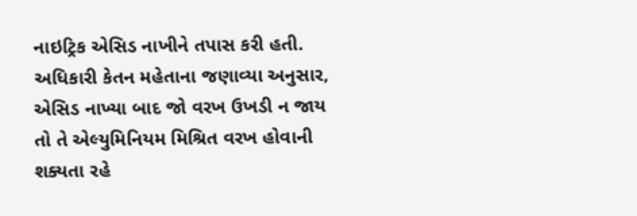નાઇટ્રિક એસિડ નાખીને તપાસ કરી હતી. અધિકારી કેતન મહેતાના જણાવ્યા અનુસાર, એસિડ નાખ્યા બાદ જો વરખ ઉખડી ન જાય તો તે એલ્યુમિનિયમ મિશ્રિત વરખ હોવાની શક્યતા રહે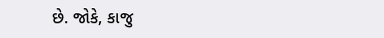છે. જોકે, કાજુ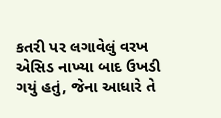કતરી પર લગાવેલું વરખ એસિડ નાખ્યા બાદ ઉખડી ગયું હતું, જેના આધારે તે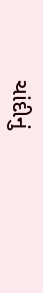ચાંદીનું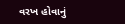વરખ હોવાનું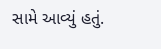સામે આવ્યું હતું.